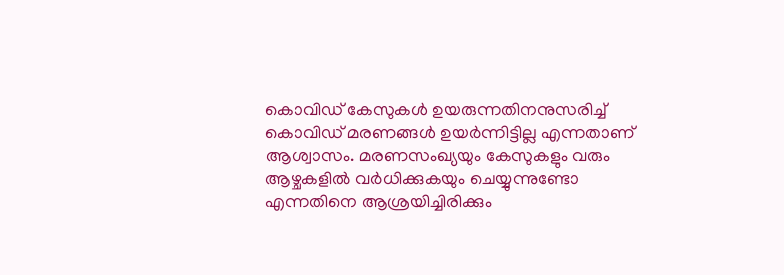കൊവിഡ് കേസുകള്‍ ഉയരുന്നതിനനുസരിച്ച് കൊവിഡ് മരണങ്ങള്‍ ഉയര്‍ന്നിട്ടില്ല എന്നതാണ് ആശ്വാസം. മരണസംഖ്യയും കേസുകളും വരും ആഴ്ചകളില്‍ വര്‍ധിക്കുകയും ചെയ്യുന്നുണ്ടോ എന്നതിനെ ആശ്രയിച്ചിരിക്കും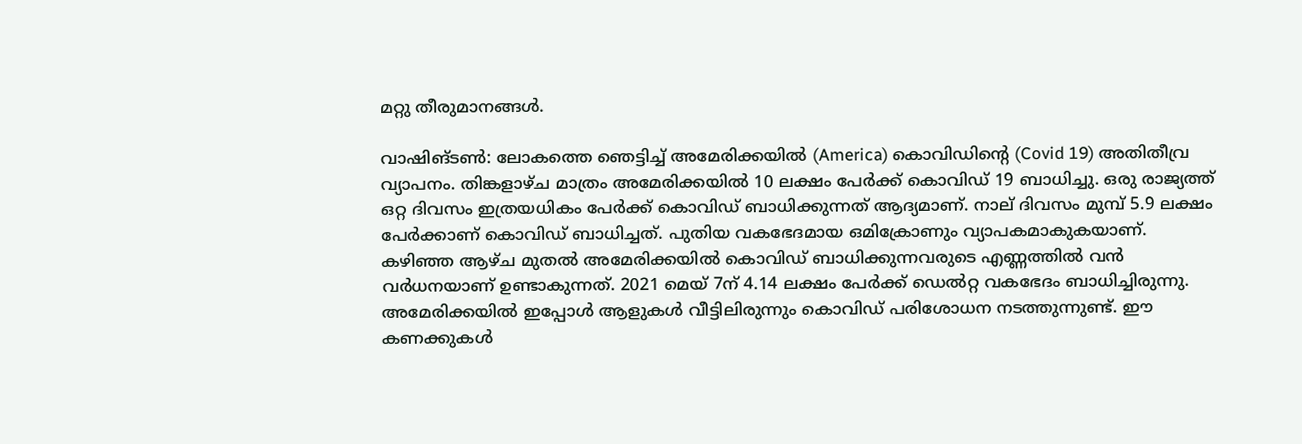മറ്റു തീരുമാനങ്ങള്‍.

വാഷിങ്ടണ്‍: ലോകത്തെ ഞെട്ടിച്ച് അമേരിക്കയില്‍ (America) കൊവിഡിന്റെ (Covid 19) അതിതീവ്ര വ്യാപനം. തിങ്കളാഴ്ച മാത്രം അമേരിക്കയില്‍ 10 ലക്ഷം പേര്‍ക്ക് കൊവിഡ് 19 ബാധിച്ചു. ഒരു രാജ്യത്ത് ഒറ്റ ദിവസം ഇത്രയധികം പേര്‍ക്ക് കൊവിഡ് ബാധിക്കുന്നത് ആദ്യമാണ്. നാല് ദിവസം മുമ്പ് 5.9 ലക്ഷം പേര്‍ക്കാണ് കൊവിഡ് ബാധിച്ചത്. പുതിയ വകഭേദമായ ഒമിക്രോണും വ്യാപകമാകുകയാണ്. കഴിഞ്ഞ ആഴ്ച മുതല്‍ അമേരിക്കയില്‍ കൊവിഡ് ബാധിക്കുന്നവരുടെ എണ്ണത്തില്‍ വന്‍ വര്‍ധനയാണ് ഉണ്ടാകുന്നത്. 2021 മെയ് 7ന് 4.14 ലക്ഷം പേര്‍ക്ക് ഡെല്‍റ്റ വകഭേദം ബാധിച്ചിരുന്നു. അമേരിക്കയില്‍ ഇപ്പോള്‍ ആളുകള്‍ വീട്ടിലിരുന്നും കൊവിഡ് പരിശോധന നടത്തുന്നുണ്ട്. ഈ കണക്കുകള്‍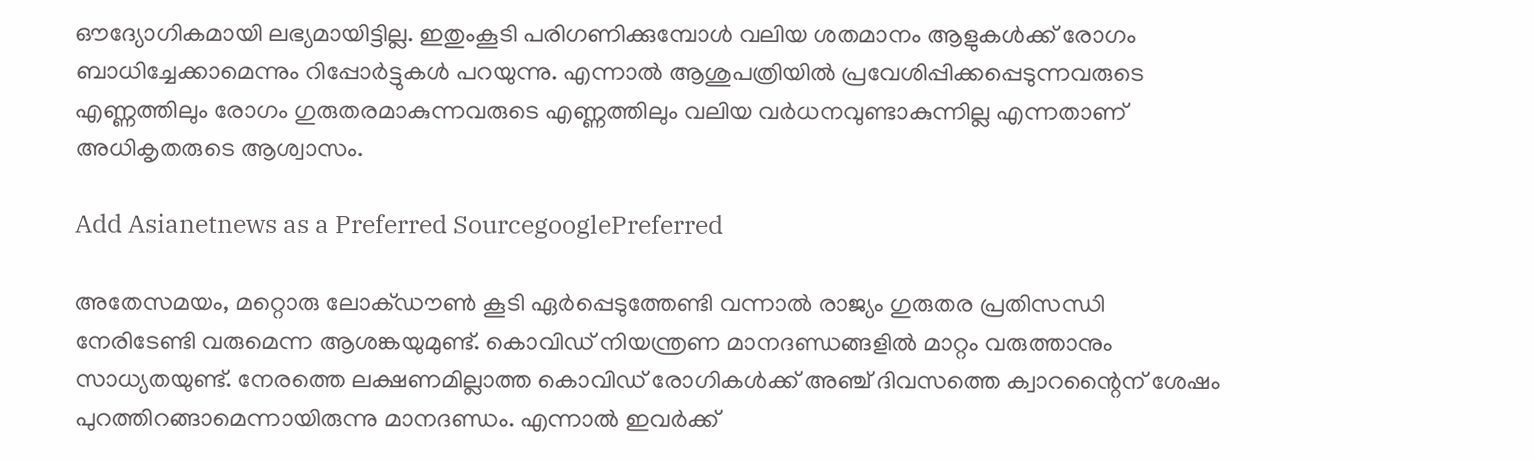ഔദ്യോഗികമായി ലഭ്യമായിട്ടില്ല. ഇതുംകൂടി പരിഗണിക്കുമ്പോള്‍ വലിയ ശതമാനം ആളുകള്‍ക്ക് രോഗം ബാധിച്ചേക്കാമെന്നും റിപ്പോര്‍ട്ടുകള്‍ പറയുന്നു. എന്നാല്‍ ആശുപത്രിയില്‍ പ്രവേശിപ്പിക്കപ്പെടുന്നവരുടെ എണ്ണത്തിലും രോഗം ഗുരുതരമാകുന്നവരുടെ എണ്ണത്തിലും വലിയ വര്‍ധനവുണ്ടാകുന്നില്ല എന്നതാണ് അധികൃതരുടെ ആശ്വാസം.

Add Asianetnews as a Preferred SourcegooglePreferred

അതേസമയം, മറ്റൊരു ലോക്ഡൗണ്‍ കൂടി ഏര്‍പ്പെടുത്തേണ്ടി വന്നാല്‍ രാജ്യം ഗുരുതര പ്രതിസന്ധി നേരിടേണ്ടി വരുമെന്ന ആശങ്കയുമുണ്ട്. കൊവിഡ് നിയന്ത്രണ മാനദണ്ഡങ്ങളില്‍ മാറ്റം വരുത്താനും സാധ്യതയുണ്ട്. നേരത്തെ ലക്ഷണമില്ലാത്ത കൊവിഡ് രോഗികള്‍ക്ക് അഞ്ച് ദിവസത്തെ ക്വാറന്റൈന് ശേഷം പുറത്തിറങ്ങാമെന്നായിരുന്നു മാനദണ്ഡം. എന്നാല്‍ ഇവര്‍ക്ക്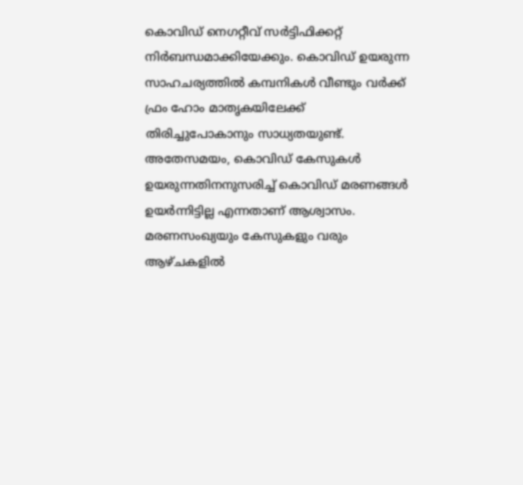കൊവിഡ് നെഗറ്റീവ് സര്‍ട്ടിഫിക്കറ്റ് നിര്‍ബന്ധമാക്കിയേക്കും. കൊവിഡ് ഉയരുന്ന സാഹചര്യത്തില്‍ കമ്പനികള്‍ വീണ്ടും വര്‍ക്ക് ഫ്രം ഹോം മാതൃകയിലേക്ക് തിരിച്ചുപോകാനും സാധ്യതയുണ്ട്. അതേസമയം, കൊവിഡ് കേസുകള്‍ ഉയരുന്നതിനനുസരിച്ച് കൊവിഡ് മരണങ്ങള്‍ ഉയര്‍ന്നിട്ടില്ല എന്നതാണ് ആശ്വാസം. മരണസംഖ്യയും കേസുകളും വരും ആഴ്ചകളില്‍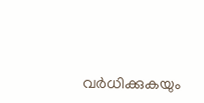വര്‍ധിക്കുകയും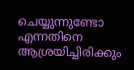ചെയ്യുന്നുണ്ടോ എന്നതിനെ ആശ്രയിച്ചിരിക്കും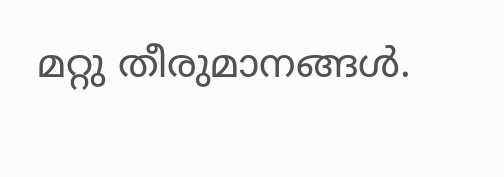മറ്റു തീരുമാനങ്ങള്‍.